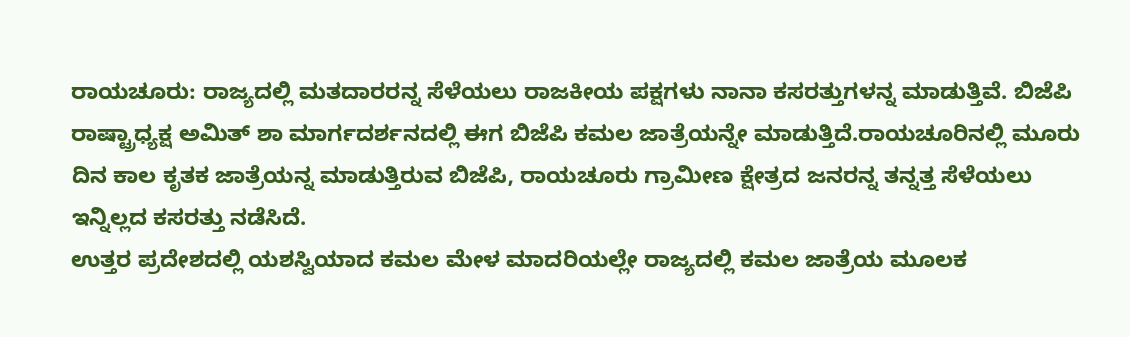ರಾಯಚೂರು: ರಾಜ್ಯದಲ್ಲಿ ಮತದಾರರನ್ನ ಸೆಳೆಯಲು ರಾಜಕೀಯ ಪಕ್ಷಗಳು ನಾನಾ ಕಸರತ್ತುಗಳನ್ನ ಮಾಡುತ್ತಿವೆ. ಬಿಜೆಪಿ ರಾಷ್ಟ್ರಾಧ್ಯಕ್ಷ ಅಮಿತ್ ಶಾ ಮಾರ್ಗದರ್ಶನದಲ್ಲಿ ಈಗ ಬಿಜೆಪಿ ಕಮಲ ಜಾತ್ರೆಯನ್ನೇ ಮಾಡುತ್ತಿದೆ.ರಾಯಚೂರಿನಲ್ಲಿ ಮೂರು ದಿನ ಕಾಲ ಕೃತಕ ಜಾತ್ರೆಯನ್ನ ಮಾಡುತ್ತಿರುವ ಬಿಜೆಪಿ, ರಾಯಚೂರು ಗ್ರಾಮೀಣ ಕ್ಷೇತ್ರದ ಜನರನ್ನ ತನ್ನತ್ತ ಸೆಳೆಯಲು ಇನ್ನಿಲ್ಲದ ಕಸರತ್ತು ನಡೆಸಿದೆ.
ಉತ್ತರ ಪ್ರದೇಶದಲ್ಲಿ ಯಶಸ್ವಿಯಾದ ಕಮಲ ಮೇಳ ಮಾದರಿಯಲ್ಲೇ ರಾಜ್ಯದಲ್ಲಿ ಕಮಲ ಜಾತ್ರೆಯ ಮೂಲಕ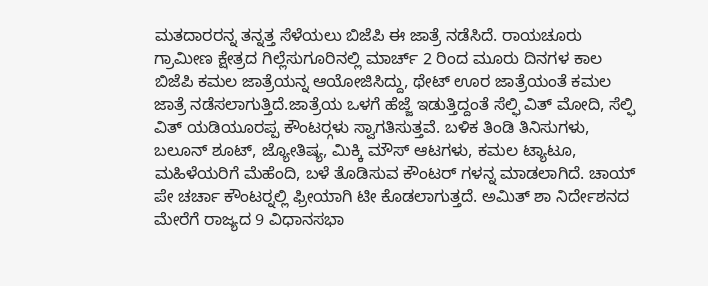ಮತದಾರರನ್ನ ತನ್ನತ್ತ ಸೆಳೆಯಲು ಬಿಜೆಪಿ ಈ ಜಾತ್ರೆ ನಡೆಸಿದೆ. ರಾಯಚೂರು ಗ್ರಾಮೀಣ ಕ್ಷೇತ್ರದ ಗಿಲ್ಲೆಸುಗೂರಿನಲ್ಲಿ ಮಾರ್ಚ್ 2 ರಿಂದ ಮೂರು ದಿನಗಳ ಕಾಲ ಬಿಜೆಪಿ ಕಮಲ ಜಾತ್ರೆಯನ್ನ ಆಯೋಜಿಸಿದ್ದು, ಥೇಟ್ ಊರ ಜಾತ್ರೆಯಂತೆ ಕಮಲ ಜಾತ್ರೆ ನಡೆಸಲಾಗುತ್ತಿದೆ.ಜಾತ್ರೆಯ ಒಳಗೆ ಹೆಜ್ಜೆ ಇಡುತ್ತಿದ್ದಂತೆ ಸೆಲ್ಫಿ ವಿತ್ ಮೋದಿ, ಸೆಲ್ಫಿ ವಿತ್ ಯಡಿಯೂರಪ್ಪ ಕೌಂಟರ್‍ಗಳು ಸ್ವಾಗತಿಸುತ್ತವೆ. ಬಳಿಕ ತಿಂಡಿ ತಿನಿಸುಗಳು, ಬಲೂನ್ ಶೂಟ್, ಜ್ಯೋತಿಷ್ಯ, ಮಿಕ್ಕಿ ಮೌಸ್ ಆಟಗಳು, ಕಮಲ ಟ್ಯಾಟೂ, ಮಹಿಳೆಯರಿಗೆ ಮೆಹೆಂದಿ, ಬಳೆ ತೊಡಿಸುವ ಕೌಂಟರ್ ಗಳನ್ನ ಮಾಡಲಾಗಿದೆ. ಚಾಯ್ ಪೇ ಚರ್ಚಾ ಕೌಂಟರ್‍ನಲ್ಲಿ ಫ್ರೀಯಾಗಿ ಟೀ ಕೊಡಲಾಗುತ್ತದೆ. ಅಮಿತ್ ಶಾ ನಿರ್ದೇಶನದ ಮೇರೆಗೆ ರಾಜ್ಯದ 9 ವಿಧಾನಸಭಾ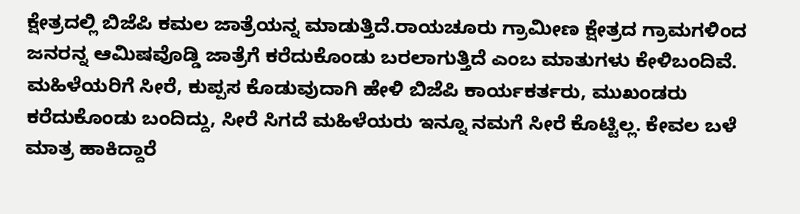ಕ್ಷೇತ್ರದಲ್ಲಿ ಬಿಜೆಪಿ ಕಮಲ ಜಾತ್ರೆಯನ್ನ ಮಾಡುತ್ತಿದೆ.ರಾಯಚೂರು ಗ್ರಾಮೀಣ ಕ್ಷೇತ್ರದ ಗ್ರಾಮಗಳಿಂದ ಜನರನ್ನ ಆಮಿಷವೊಡ್ಡಿ ಜಾತ್ರೆಗೆ ಕರೆದುಕೊಂಡು ಬರಲಾಗುತ್ತಿದೆ ಎಂಬ ಮಾತುಗಳು ಕೇಳಿಬಂದಿವೆ. ಮಹಿಳೆಯರಿಗೆ ಸೀರೆ, ಕುಪ್ಪಸ ಕೊಡುವುದಾಗಿ ಹೇಳಿ ಬಿಜೆಪಿ ಕಾರ್ಯಕರ್ತರು, ಮುಖಂಡರು ಕರೆದುಕೊಂಡು ಬಂದಿದ್ದು, ಸೀರೆ ಸಿಗದೆ ಮಹಿಳೆಯರು ಇನ್ನೂ ನಮಗೆ ಸೀರೆ ಕೊಟ್ಟಿಲ್ಲ. ಕೇವಲ ಬಳೆ ಮಾತ್ರ ಹಾಕಿದ್ದಾರೆ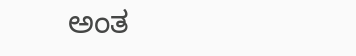ಅಂತ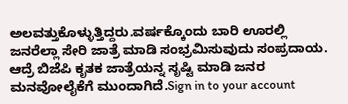ಅಲವತ್ತುಕೊಳ್ಳುತ್ತಿದ್ದರು.ವರ್ಷಕ್ಕೊಂದು ಬಾರಿ ಊರಲ್ಲಿ ಜನರೆಲ್ಲಾ ಸೇರಿ ಜಾತ್ರೆ ಮಾಡಿ ಸಂಭ್ರಮಿಸುವುದು ಸಂಪ್ರದಾಯ. ಆದ್ರೆ ಬಿಜೆಪಿ ಕೃತಕ ಜಾತ್ರೆಯನ್ನ ಸೃಷ್ಟಿ ಮಾಡಿ ಜನರ ಮನವೋಲೈಕೆಗೆ ಮುಂದಾಗಿದೆ.Sign in to your account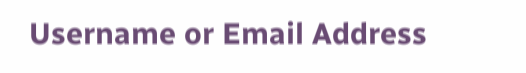Username or Email Address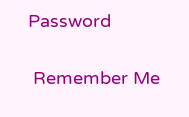Password

 Remember Me